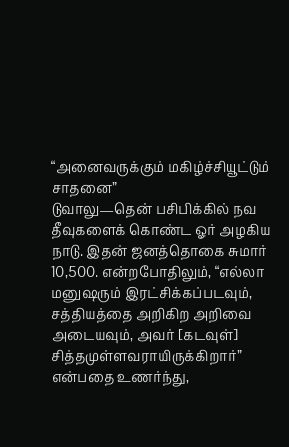“அனைவருக்கும் மகிழ்ச்சியூட்டும் சாதனை”
டுவாலு—தென் பசிபிக்கில் நவ தீவுகளைக் கொண்ட ஓர் அழகிய நாடு. இதன் ஜனத்தொகை சுமார் 10,500. என்றபோதிலும், “எல்லா மனுஷரும் இரட்சிக்கப்படவும், சத்தியத்தை அறிகிற அறிவை அடையவும், அவர் [கடவுள்] சித்தமுள்ளவராயிருக்கிறார்” என்பதை உணர்ந்து,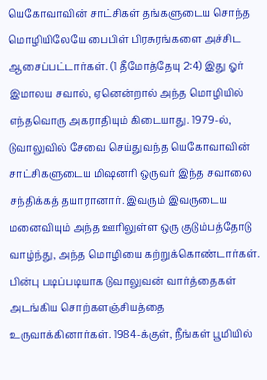யெகோவாவின் சாட்சிகள் தங்களுடைய சொந்த மொழியிலேயே பைபிள் பிரசுரங்களை அச்சிட ஆசைப்பட்டார்கள். (1 தீமோத்தேயு 2:4) இது ஓர் இமாலய சவால், ஏனென்றால் அந்த மொழியில் எந்தவொரு அகராதியும் கிடையாது. 1979-ல், டுவாலுவில் சேவை செய்துவந்த யெகோவாவின் சாட்சிகளுடைய மிஷனரி ஒருவர் இந்த சவாலை சந்திக்கத் தயாரானார். இவரும் இவருடைய மனைவியும் அந்த ஊரிலுள்ள ஒரு குடும்பத்தோடு வாழ்ந்து, அந்த மொழியை கற்றுக்கொண்டார்கள். பின்பு படிப்படியாக டுவாலுவன் வார்த்தைகள் அடங்கிய சொற்களஞ்சியத்தை உருவாக்கினார்கள். 1984-க்குள், நீங்கள் பூமியில்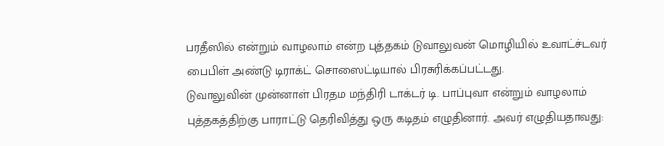பரதீஸில் என்றும் வாழலாம் என்ற புத்தகம் டுவாலுவன் மொழியில் உவாட்ச்டவர் பைபிள் அண்டு டிராக்ட் சொஸைட்டியால் பிரசுரிக்கப்பட்டது.
டுவாலுவின் முன்னாள் பிரதம மந்திரி டாக்டர் டி. பாப்புவா என்றும் வாழலாம் புத்தகத்திற்கு பாராட்டு தெரிவித்து ஒரு கடிதம் எழுதினார். அவர் எழுதியதாவது: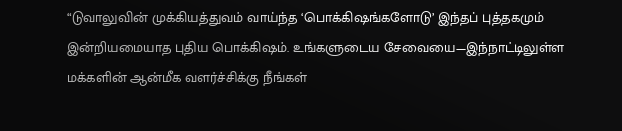“டுவாலுவின் முக்கியத்துவம் வாய்ந்த ‘பொக்கிஷங்களோடு’ இந்தப் புத்தகமும் இன்றியமையாத புதிய பொக்கிஷம். உங்களுடைய சேவையை—இந்நாட்டிலுள்ள மக்களின் ஆன்மீக வளர்ச்சிக்கு நீங்கள்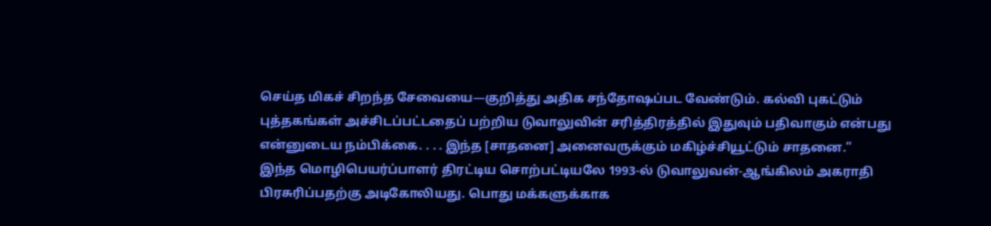செய்த மிகச் சிறந்த சேவையை—குறித்து அதிக சந்தோஷப்பட வேண்டும். கல்வி புகட்டும் புத்தகங்கள் அச்சிடப்பட்டதைப் பற்றிய டுவாலுவின் சரித்திரத்தில் இதுவும் பதிவாகும் என்பது என்னுடைய நம்பிக்கை. . . . இந்த [சாதனை] அனைவருக்கும் மகிழ்ச்சியூட்டும் சாதனை.”
இந்த மொழிபெயர்ப்பாளர் திரட்டிய சொற்பட்டியலே 1993-ல் டுவாலுவன்-ஆங்கிலம் அகராதி பிரசுரிப்பதற்கு அடிகோலியது. பொது மக்களுக்காக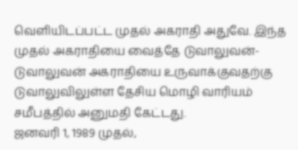வெளியிடப்பட்ட முதல் அகராதி அதுவே. இந்த முதல் அகராதியை வைத்தே டுவாலுவன்-டுவாலுவன் அகராதியை உருவாக்குவதற்கு டுவாலுவிலுள்ள தேசிய மொழி வாரியம் சமீபத்தில் அனுமதி கேட்டது.
ஜனவரி 1, 1989 முதல்,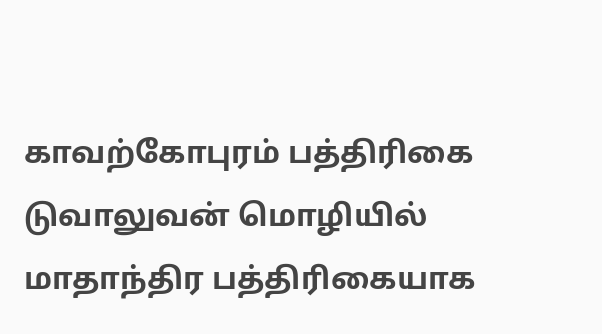காவற்கோபுரம் பத்திரிகை டுவாலுவன் மொழியில் மாதாந்திர பத்திரிகையாக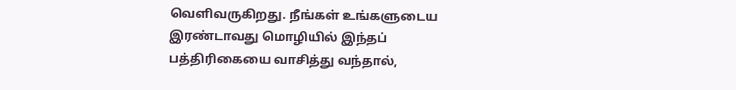வெளிவருகிறது. நீங்கள் உங்களுடைய இரண்டாவது மொழியில் இந்தப் பத்திரிகையை வாசித்து வந்தால்,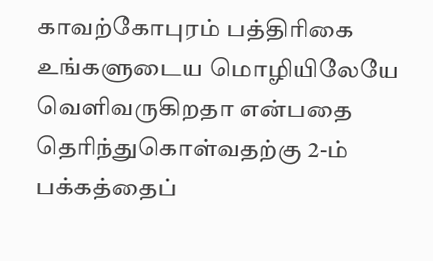காவற்கோபுரம் பத்திரிகை உங்களுடைய மொழியிலேயே வெளிவருகிறதா என்பதை தெரிந்துகொள்வதற்கு 2-ம் பக்கத்தைப்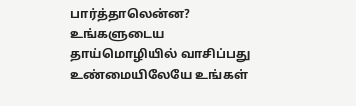பார்த்தாலென்ன? உங்களுடைய தாய்மொழியில் வாசிப்பது உண்மையிலேயே உங்கள்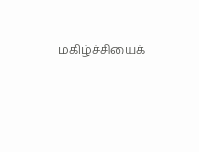மகிழ்ச்சியைக்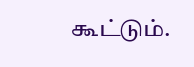கூட்டும்.